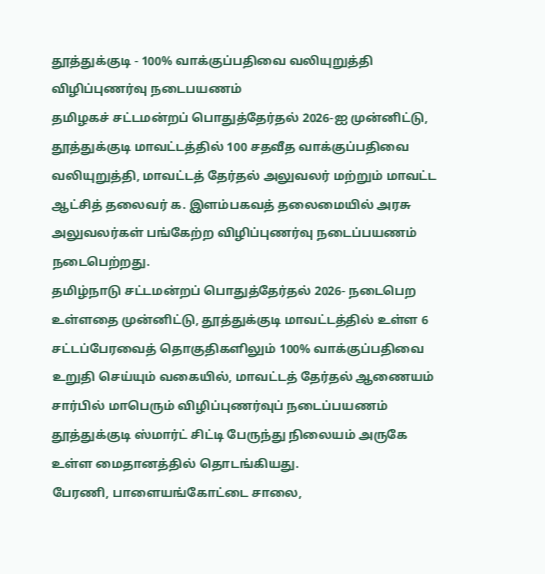தூத்துக்குடி - 100% வாக்குப்பதிவை வலியுறுத்தி விழிப்புணர்வு நடைபயணம்
தமிழகச் சட்டமன்றப் பொதுத்தேர்தல் 2026-ஐ முன்னிட்டு, தூத்துக்குடி மாவட்டத்தில் 100 சதவீத வாக்குப்பதிவை வலியுறுத்தி, மாவட்டத் தேர்தல் அலுவலர் மற்றும் மாவட்ட ஆட்சித் தலைவர் க. இளம்பகவத் தலைமையில் அரசு அலுவலர்கள் பங்கேற்ற விழிப்புணர்வு நடைப்பயணம் நடைபெற்றது.
தமிழ்நாடு சட்டமன்றப் பொதுத்தேர்தல் 2026- நடைபெற உள்ளதை முன்னிட்டு, தூத்துக்குடி மாவட்டத்தில் உள்ள 6 சட்டப்பேரவைத் தொகுதிகளிலும் 100% வாக்குப்பதிவை உறுதி செய்யும் வகையில், மாவட்டத் தேர்தல் ஆணையம் சார்பில் மாபெரும் விழிப்புணர்வுப் நடைப்பயணம் தூத்துக்குடி ஸ்மார்ட் சிட்டி பேருந்து நிலையம் அருகே உள்ள மைதானத்தில் தொடங்கியது.
பேரணி, பாளையங்கோட்டை சாலை,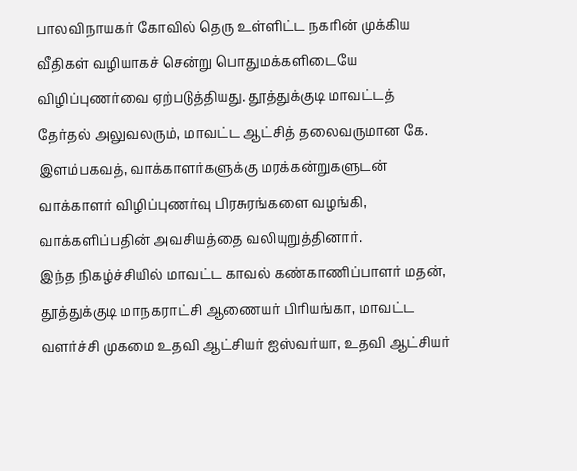பாலவிநாயகர் கோவில் தெரு உள்ளிட்ட நகரின் முக்கிய வீதிகள் வழியாகச் சென்று பொதுமக்களிடையே விழிப்புணர்வை ஏற்படுத்தியது. தூத்துக்குடி மாவட்டத் தேர்தல் அலுவலரும், மாவட்ட ஆட்சித் தலைவருமான கே. இளம்பகவத், வாக்காளர்களுக்கு மரக்கன்றுகளுடன் வாக்காளர் விழிப்புணர்வு பிரசுரங்களை வழங்கி, வாக்களிப்பதின் அவசியத்தை வலியுறுத்தினார்.
இந்த நிகழ்ச்சியில் மாவட்ட காவல் கண்காணிப்பாளர் மதன், தூத்துக்குடி மாநகராட்சி ஆணையர் பிரியங்கா, மாவட்ட வளர்ச்சி முகமை உதவி ஆட்சியர் ஐஸ்வர்யா, உதவி ஆட்சியர்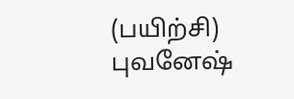(பயிற்சி) புவனேஷ்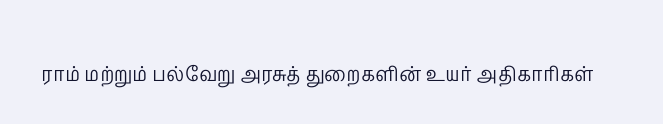ராம் மற்றும் பல்வேறு அரசுத் துறைகளின் உயர் அதிகாரிகள்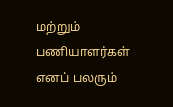மற்றும் பணியாளர்கள் எனப் பலரும்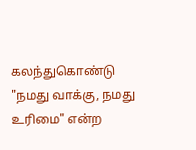கலந்துகொண்டு "நமது வாக்கு, நமது உரிமை" என்ற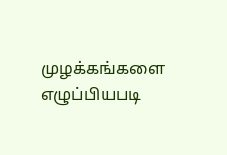முழக்கங்களை எழுப்பியபடி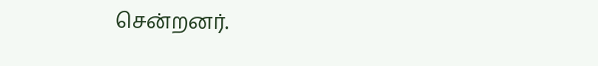சென்றனர்.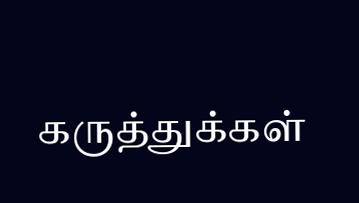கருத்துக்கள்